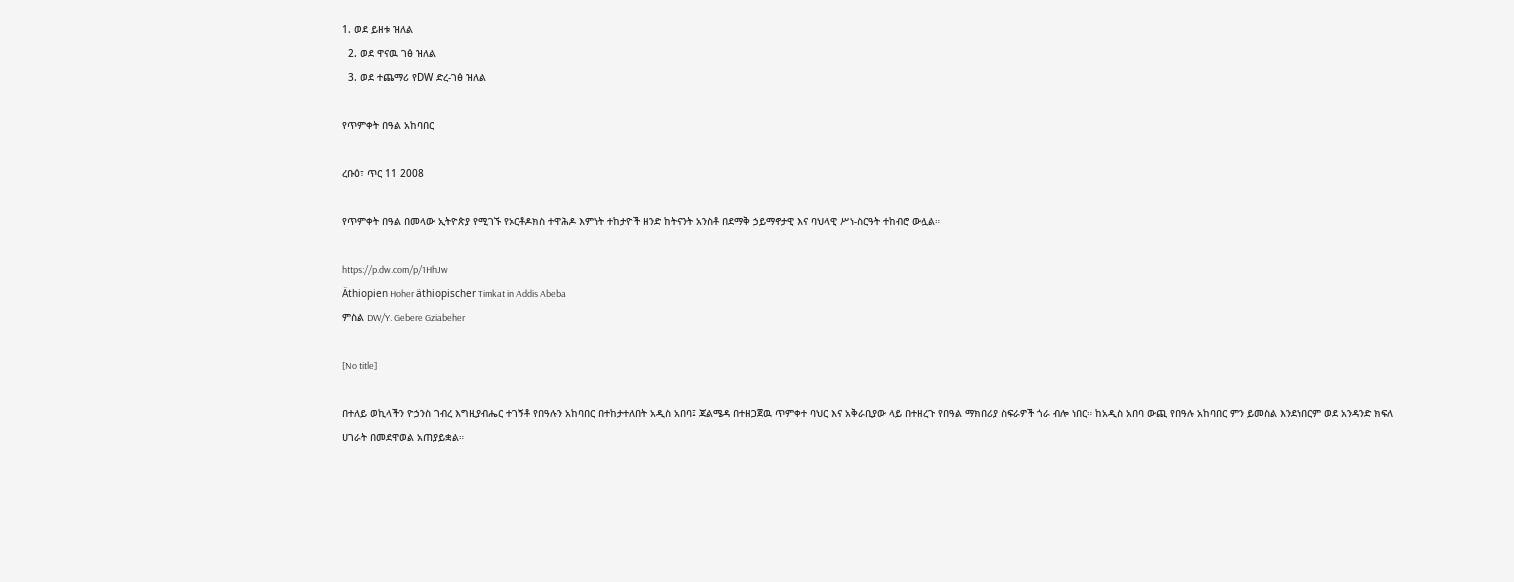1. ወደ ይዘቱ ዝለል
  2. ወደ ዋናዉ ገፅ ዝለል
  3. ወደ ተጨማሪ የDW ድረ-ገፅ ዝለል

የጥምቀት በዓል አከባበር

ረቡዕ፣ ጥር 11 2008

የጥምቀት በዓል በመላው ኢትዮጵያ የሚገኙ የኦርቶዶክስ ተዋሕዶ እምነት ተከታዮች ዘንድ ከትናንት አንስቶ በደማቅ ኃይማኖታዊ እና ባህላዊ ሥነ-ስርዓት ተከብሮ ውሏል።

https://p.dw.com/p/1HhJw
Äthiopien Hoher äthiopischer Timkat in Addis Abeba
ምስል DW/Y. Gebere Gziabeher

[No title]

በተለይ ወኪላችን ዮኃንስ ገብረ እግዚያብሔር ተገኝቶ የበዓሉን አከባበር በተከታተለበት አዲስ አበባ፤ ጃልሜዳ በተዘጋጀዉ ጥምቀተ ባህር እና አቅራቢያው ላይ በተዘረጉ የበዓል ማክበሪያ ስፍራዎች ጎራ ብሎ ነበር። ከአዲስ አበባ ውጪ የበዓሉ አከባበር ምን ይመስል እንደነበርም ወደ አንዳንድ ክፍለ ሀገራት በመደዋወል አጠያይቋል።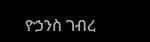ዮኃንስ ገብረ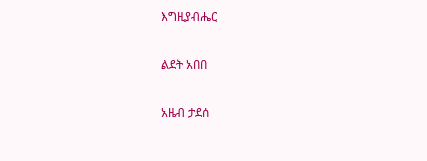እግዚያብሔር

ልደት አበበ

አዜብ ታደሰ